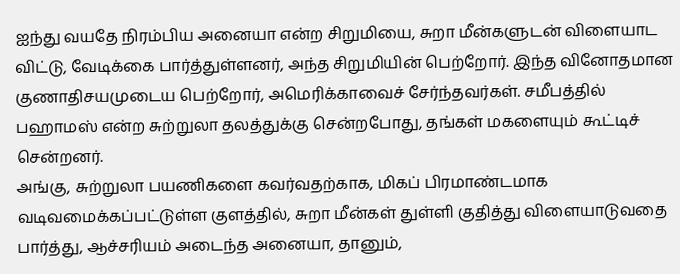ஐந்து வயதே நிரம்பிய அனையா என்ற சிறுமியை, சுறா மீன்களுடன் விளையாட விட்டு, வேடிக்கை பார்த்துள்ளனர், அந்த சிறுமியின் பெற்றோர். இந்த வினோதமான குணாதிசயமுடைய பெற்றோர், அமெரிக்காவைச் சேர்ந்தவர்கள். சமீபத்தில் பஹாமஸ் என்ற சுற்றுலா தலத்துக்கு சென்றபோது, தங்கள் மகளையும் கூட்டிச் சென்றனர்.
அங்கு, சுற்றுலா பயணிகளை கவர்வதற்காக, மிகப் பிரமாண்டமாக வடிவமைக்கப்பட்டுள்ள குளத்தில், சுறா மீன்கள் துள்ளி குதித்து விளையாடுவதை பார்த்து, ஆச்சரியம் அடைந்த அனையா, தானும்,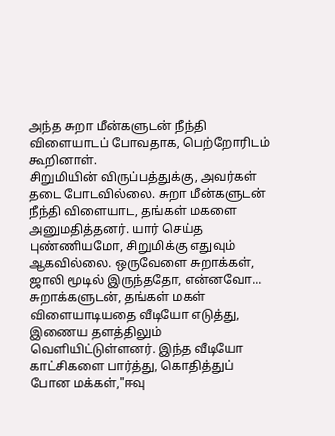அந்த சுறா மீன்களுடன் நீந்தி விளையாடப் போவதாக, பெற்றோரிடம் கூறினாள்.
சிறுமியின் விருப்பத்துக்கு, அவர்கள் தடை போடவில்லை. சுறா மீன்களுடன் நீந்தி விளையாட, தங்கள் மகளை அனுமதித்தனர். யார் செய்த புண்ணியமோ, சிறுமிக்கு எதுவும் ஆகவில்லை. ஒருவேளை சுறாக்கள், ஜாலி மூடில் இருந்ததோ, என்னவோ...
சுறாக்களுடன், தங்கள் மகள் விளையாடியதை வீடியோ எடுத்து, இணைய தளத்திலும் வெளியிட்டுள்ளனர். இந்த வீடியோ காட்சிகளை பார்த்து, கொதித்துப் போன மக்கள்,"ஈவு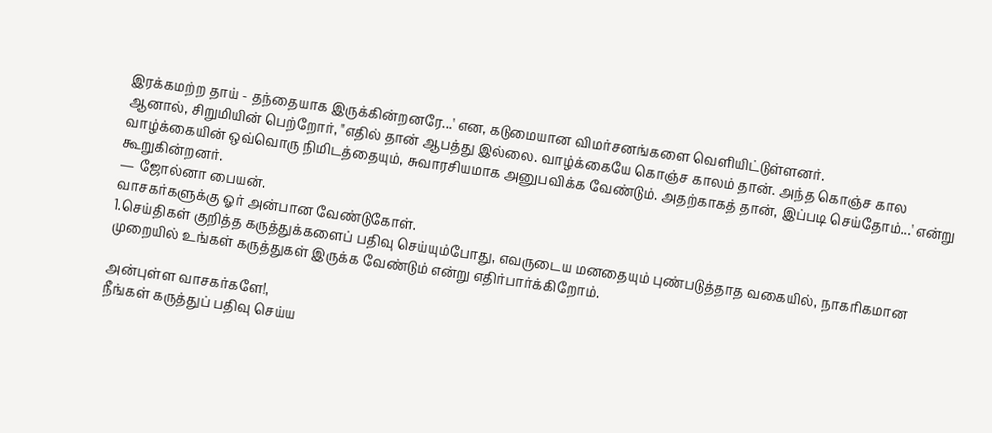இரக்கமற்ற தாய் - தந்தையாக இருக்கின்றனரே...' என, கடுமையான விமர்சனங்களை வெளியிட்டுள்ளனர்.
ஆனால், சிறுமியின் பெற்றோர், "எதில் தான் ஆபத்து இல்லை. வாழ்க்கையே கொஞ்ச காலம் தான். அந்த கொஞ்ச கால வாழ்க்கையின் ஒவ்வொரு நிமிடத்தையும், சுவாரசியமாக அனுபவிக்க வேண்டும். அதற்காகத் தான், இப்படி செய்தோம்...' என்று கூறுகின்றனர்.
— ஜோல்னா பையன்.
வாசகர்களுக்கு ஓர் அன்பான வேண்டுகோள்.
1.செய்திகள் குறித்த கருத்துக்களைப் பதிவு செய்யும்போது, எவருடைய மனதையும் புண்படுத்தாத வகையில், நாகரிகமான முறையில் உங்கள் கருத்துகள் இருக்க வேண்டும் என்று எதிர்பார்க்கிறோம்.

அன்புள்ள வாசகர்களே!,
நீங்கள் கருத்துப் பதிவு செய்ய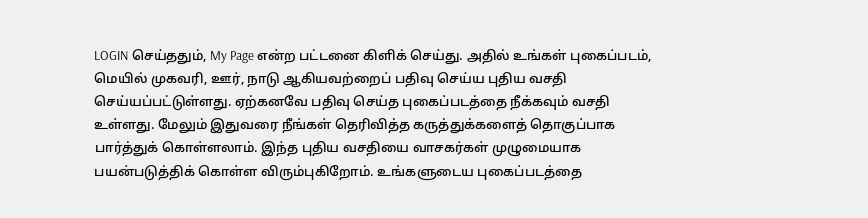LOGIN செய்ததும், My Page என்ற பட்டனை கிளிக் செய்து. அதில் உங்கள் புகைப்படம், மெயில் முகவரி, ஊர், நாடு ஆகியவற்றைப் பதிவு செய்ய புதிய வசதி செய்யப்பட்டுள்ளது. ஏற்கனவே பதிவு செய்த புகைப்படத்தை நீக்கவும் வசதி உள்ளது. மேலும் இதுவரை நீங்கள் தெரிவித்த கருத்துக்களைத் தொகுப்பாக பார்த்துக் கொள்ளலாம். இந்த புதிய வசதியை வாசகர்கள் முழுமையாக பயன்படுத்திக் கொள்ள விரும்புகிறோம். உங்களுடைய புகைப்படத்தை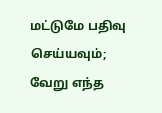மட்டுமே பதிவு செய்யவும்; வேறு எந்த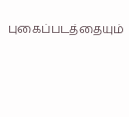புகைப்படத்தையும்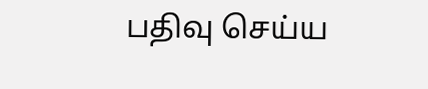பதிவு செய்ய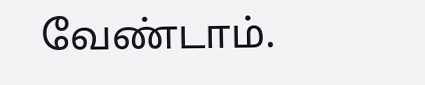வேண்டாம்.